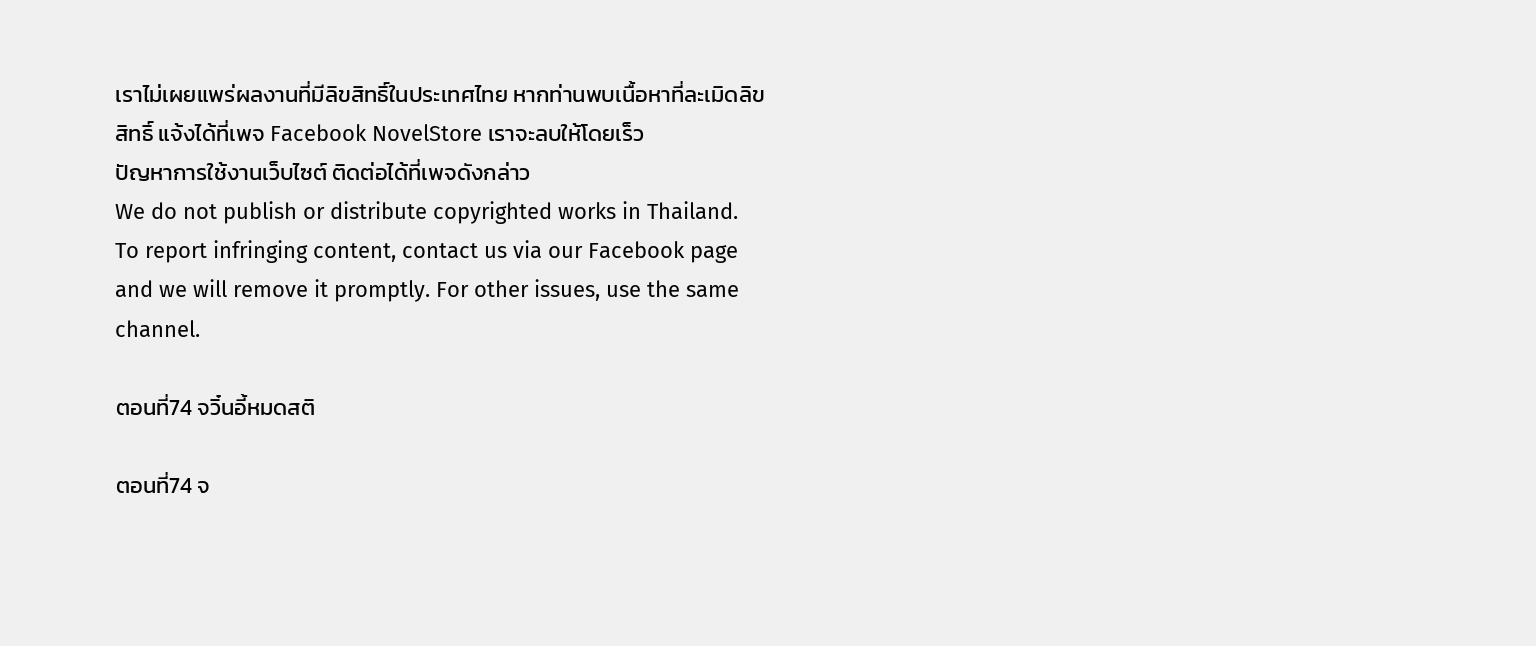เราไม่เผยแพร่ผลงานที่มีลิขสิทธิ์ในประเทศไทย หากท่านพบเนื้อหาที่ละเมิดลิขสิทธิ์ แจ้งได้ที่เพจ Facebook NovelStore เราจะลบให้โดยเร็ว
ปัญหาการใช้งานเว็บไซต์ ติดต่อได้ที่เพจดังกล่าว
We do not publish or distribute copyrighted works in Thailand. To report infringing content, contact us via our Facebook page and we will remove it promptly. For other issues, use the same channel.

ตอนที่74 จวิ๋นอี้หมดสติ

ตอนที่74 จ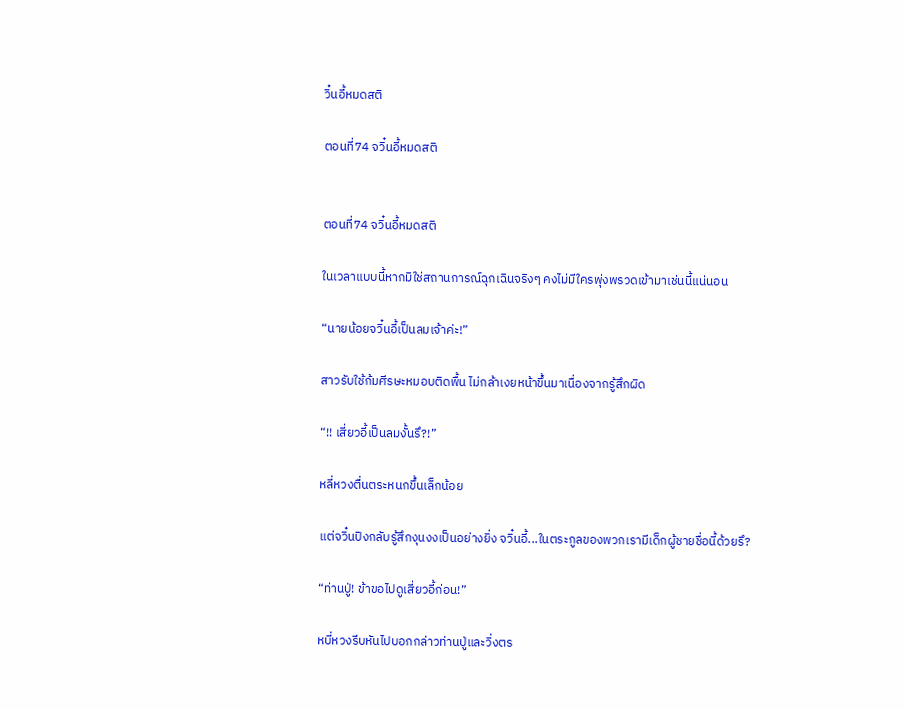วิ๋นอี้หมดสติ

ตอนที่74 จวิ๋นอี้หมดสติ


ตอนที่74 จวิ๋นอี้หมดสติ

ในเวลาแบบนี้หากมิใช่สถานการณ์ฉุกเฉินจริงๆ คงไม่มีใครพุ่งพรวดเข้ามาเช่นนี้แน่นอน

“นายน้อยจวิ๋นอี้เป็นลมเจ้าค่ะ!”

สาวรับใช้ก้มศีรษะหมอบติดพื้น ไม่กล้าเงยหน้าขึ้นมาเนื่องจากรู้สึกผิด

“!! เสี่ยวอี้เป็นลมงั้นรึ?!”

หลี่หวงตื่นตระหนกขึ้นเล็กน้อย

แต่จวิ๋นปิงกลับรู้สึกงุนงงเป็นอย่างยิ่ง จวิ๋นอี้...ในตระกูลของพวกเรามีเด็กผู้ชายชื่อนี้ด้วยรึ?

“ท่านปู่! ข้าขอไปดูเสี่ยวอี้ก่อน!”

หบี่หวงรีบหันไปบอกกล่าวท่านปู่และวิ่งตร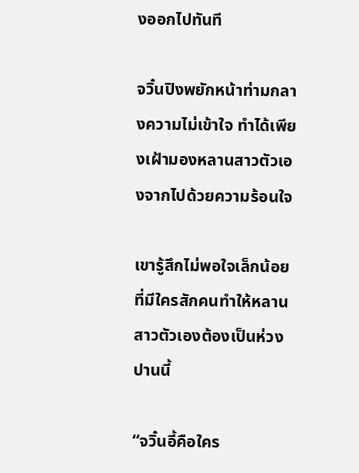งออกไปทันที

จวิ๋นปิงพยักหน้าท่ามกลางความไม่เข้าใจ ทำได้เพียงเฝ้ามองหลานสาวตัวเองจากไปด้วยความร้อนใจ

เขารู้สึกไม่พอใจเล็กน้อยที่มีใครสักคนทำให้หลานสาวตัวเองต้องเป็นห่วงปานนี้

“จวิ๋นอี้คือใคร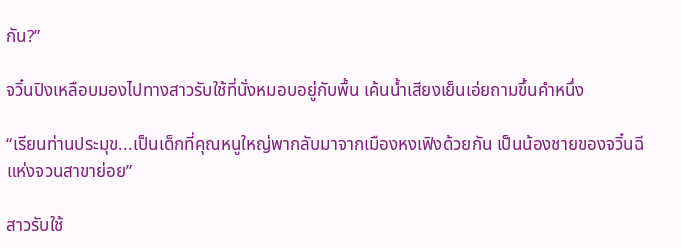กัน?”

จวิ๋นปิงเหลือบมองไปทางสาวรับใช้ที่นั่งหมอบอยู่กับพื้น เค้นน้ำเสียงเย็นเอ่ยถามขึ้นคำหนึ่ง

“เรียนท่านประมุข...เป็นเด็กที่คุณหนูใหญ่พากลับมาจากเมืองหงเฟิงด้วยกัน เป็นน้องชายของจวิ๋นฉีแห่งจวนสาขาย่อย”

สาวรับใช้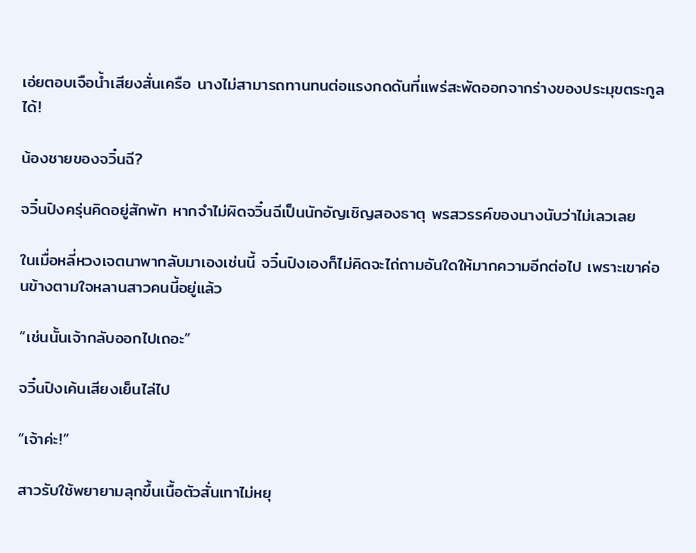เอ่ยตอบเจือน้ำเสียงสั่นเครือ นางไม่สามารถทานทนต่อแรงกดดันที่แพร่สะพัดออกจากร่างของประมุขตระกูลได้!

น้องชายของจวิ๋นฉี?

จวิ๋นปิงครุ่นคิดอยู่สักพัก หากจำไม่ผิดจวิ๋นฉีเป็นนักอัญเชิญสองธาตุ พรสวรรค์ของนางนับว่าไม่เลวเลย

ในเมื่อหลี่หวงเจตนาพากลับมาเองเช่นนี้ จวิ๋นปิงเองก็ไม่คิดจะไถ่ถามอันใดให้มากความอีกต่อไป เพราะเขาค่อนข้างตามใจหลานสาวคนนี้อยู่แล้ว

“เช่นนั้นเจ้ากลับออกไปเถอะ”

จวิ๋นปิงเค้นเสียงเย็นไล่ไป

“เจ้าค่ะ!”

สาวรับใช้พยายามลุกขึ้นเนื้อตัวสั่นเทาไม่หยุ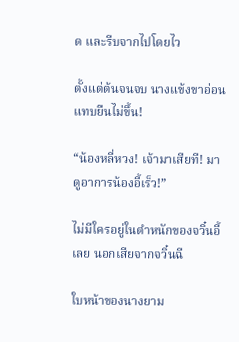ด และรีบจากไปโดยไว

ตั้งแต่ต้นจนจบ นางแข้งขาอ่อนแทบยืนไม่ขึ้น!

“น้องหลี่หวง! เจ้ามาเสียที! มาดูอาการน้องอี้เร็ว!”

ไม่มีใครอยู่ในตำหนักของจวิ๋นอี้เลย นอกเสียจากจวิ๋นฉี

ใบหน้าของนางยาม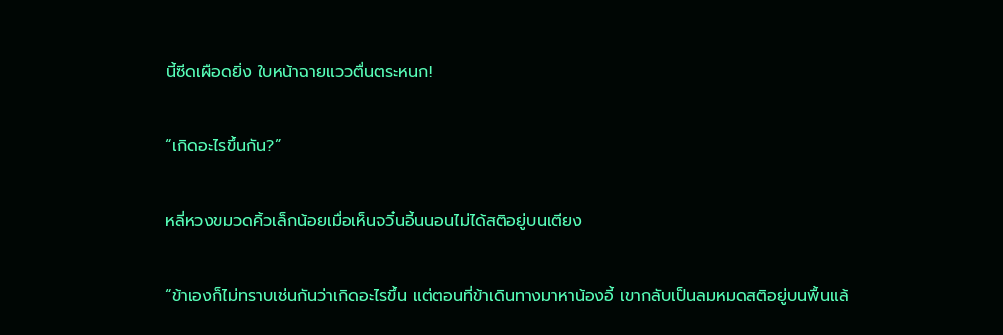นี้ซีดเผือดยิ่ง ใบหน้าฉายแววตื่นตระหนก!

“เกิดอะไรขึ้นกัน?”

หลี่หวงขมวดคิ้วเล็กน้อยเมื่อเห็นจวิ๋นอี้นนอนไม่ได้สติอยู่บนเตียง

“ข้าเองก็ไม่ทราบเช่นกันว่าเกิดอะไรขึ้น แต่ตอนที่ข้าเดินทางมาหาน้องอี้ เขากลับเป็นลมหมดสติอยู่บนพื้นแล้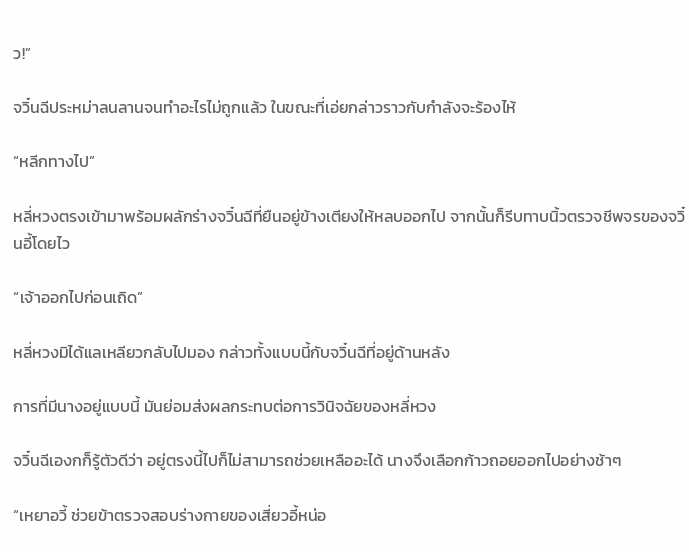ว!”

จวิ๋นฉีประหม่าลนลานจนทำอะไรไม่ถูกแล้ว ในขณะที่เอ่ยกล่าวราวกับกำลังจะร้องไห้

“หลีกทางไป”

หลี่หวงตรงเข้ามาพร้อมผลักร่างจวิ๋นฉีที่ยืนอยู่ข้างเตียงให้หลบออกไป จากนั้นก็รีบทาบนิ้วตรวจชีพจรของจวิ๋นอี้โดยไว

“เจ้าออกไปก่อนเถิด”

หลี่หวงมิได้แลเหลียวกลับไปมอง กล่าวทั้งแบบนี้กับจวิ๋นฉีที่อยู่ด้านหลัง

การที่มีนางอยู่แบบนี้ มันย่อมส่งผลกระทบต่อการวินิจฉัยของหลี่หวง

จวิ๋นฉีเองกก็รู้ตัวดีว่า อยู่ตรงนี้ไปก็ไม่สามารถช่วยเหลืออะได้ นางจึงเลือกก้าวถอยออกไปอย่างช้าๆ

“เหยาอวี้ ช่วยข้าตรวจสอบร่างกายของเสี่ยวอี้หน่อ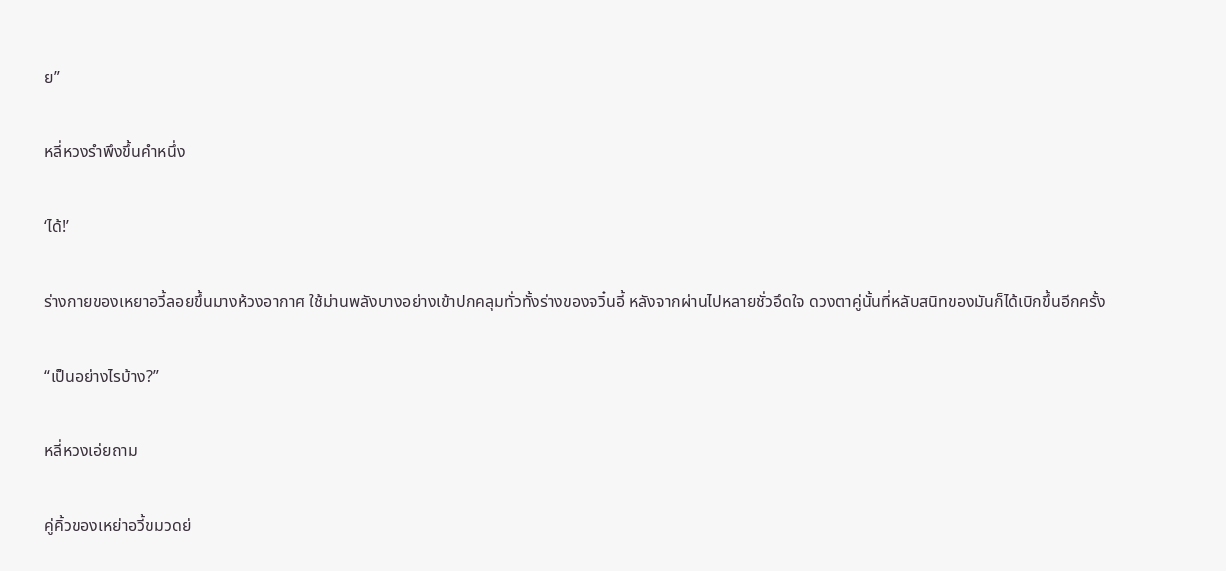ย”

หลี่หวงรำพึงขึ้นคำหนึ่ง

‘ได้!’

ร่างกายของเหยาอวี้ลอยขึ้นมางห้วงอากาศ ใช้ม่านพลังบางอย่างเข้าปกคลุมทั่วทั้งร่างของจวิ๋นอี้ หลังจากผ่านไปหลายชั่วอึดใจ ดวงตาคู่นั้นที่หลับสนิทของมันก็ได้เบิกขึ้นอีกครั้ง

“เป็นอย่างไรบ้าง?”

หลี่หวงเอ่ยถาม

คู่คิ้วของเหย่าอวี้ขมวดย่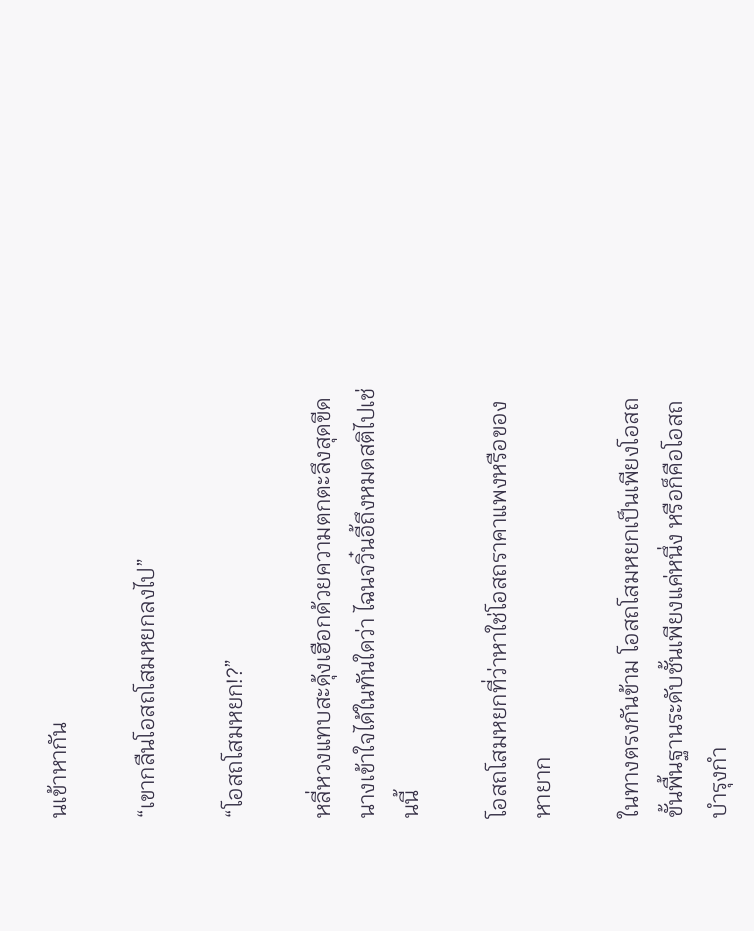นเข้าหากัน

“เขากลืนโอสถโสมหยกลงไป”

“โอสถโสมหยก!?”

หลี่หวงแทบสะดุ้งเฮือกด้วยความตกตะลึงสุดขีด นางเข้าใจได้ในทันใดว่า ไฉนจวิ๋นอี้ถึงหมดสติไปเช่นนี้

โอสถโสมหยกที่ว่าหาใช่โอสถราคาแพงหรือของหายาก

ในทางตรงกันข้าม โอสถโสมหยกเป็นเพียงโอสถขั้นพื้นฐานระดับชั้นเพียงแค่หนึ่ง หรือก็คือโอสถบำรุงกำ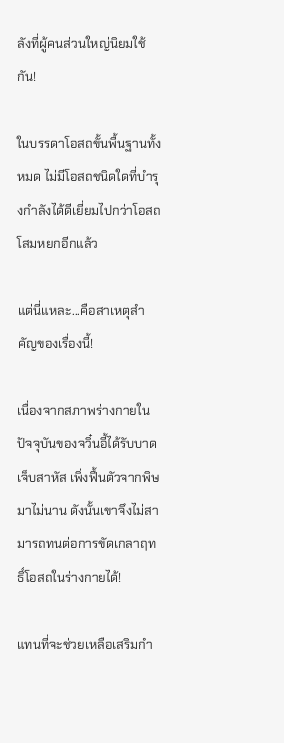ลังที่ผู้คนส่วนใหญ่นิยมใช้กัน!

ในบรรดาโอสถขั้นพื้นฐานทั้งหมด ไม่มีโอสถชนิดใดที่บำรุงกำลังได้ดีเยี่ยมไปกว่าโอสถโสมหยกอีกแล้ว

แต่นี่แหละ...คือสาเหตุสำคัญของเรื่องนี้!

เนื่องจากสภาพร่างกายในปัจจุบันของจวิ๋นอี้ได้รับบาดเจ็บสาหัส เพิ่งฟื้นตัวจากพิษมาไม่นาน ดังนั้นเขาจึงไม่สามารถทนต่อการขัดเกลาฤทธิ์โอสถในร่างกายได้!

แทนที่จะช่วยเหลือเสริมกำ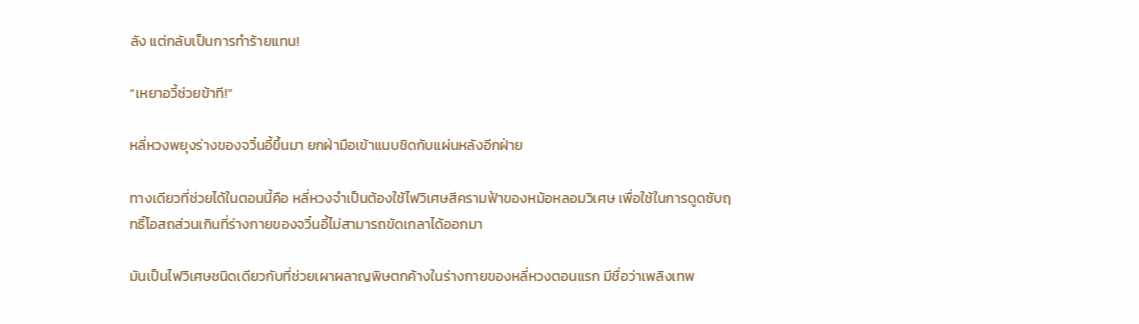ลัง แต่กลับเป็นการทำร้ายแทน!

“เหยาอวี้ช่วยข้าที!”

หลี่หวงพยุงร่างของจวิ๋นอี้ขึ้นมา ยกฝ่ามือเข้าแนบชิดกับแผ่นหลังอีกฝ่าย

ทางเดียวที่ช่วยได้ในตอนนี้คือ หลี่หวงจำเป็นต้องใช้ไฟวิเศษสีครามฟ้าของหม้อหลอมวิเศษ เพื่อใช้ในการดูดซับฤทธิ์โอสถส่วนเกินที่ร่างกายของจวิ๋นอี้ไม่สามารถขัดเกลาได้ออกมา

มันเป็นไฟวิเศษชนิดเดียวกับที่ช่วยเผาผลาญพิษตกค้างในร่างกายของหลี่หวงตอนแรก มีชื่อว่าเพลิงเทพ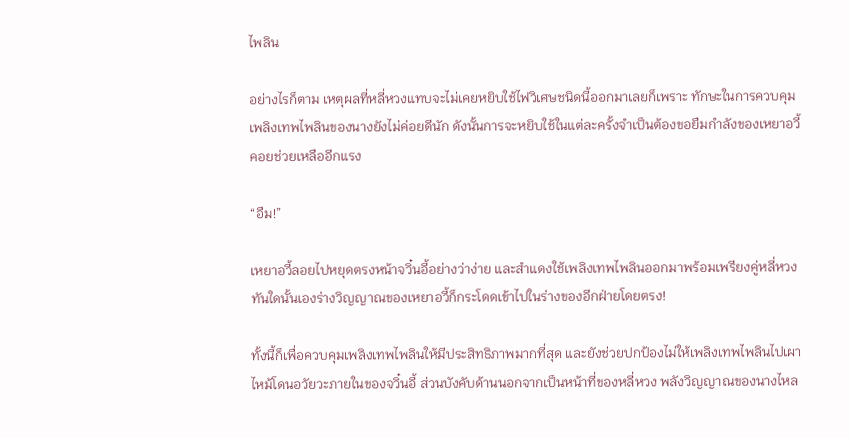ไพลิน

อย่างไรก็ตาม เหตุผลที่หลี่หวงแทบจะไม่เคยหยิบใช้ไฟวิเศษชนิดนี้ออกมาเลยก็เพราะ ทักษะในการควบคุมเพลิงเทพไพลินของนางยังไม่ค่อยดีนัก ดังนั้นการจะหยิบใช้ในแต่ละครั้งจำเป็นต้องขอยืมกำลังของเหยาอวี้คอยช่วยเหลืออีกแรง

“อืม!”

เหยาอวี้ลอยไปหยุดตรงหน้าจวิ๋นอี้อย่างว่าง่าย และสำแดงใช้เพลิงเทพไพลินออกมาพร้อมเพรียงคู่หลี่หวง ทันใดนั้นเองร่างวิญญาณของเหยาอวี้ก็กระโดดเข้าไปในร่างของอีกฝ่ายโดยตรง!

ทั้งนี้ก็เพื่อควบคุมเพลิงเทพไพลินให้มีประสิทธิภาพมากที่สุด และยังช่วยปกป้องไม่ให้เพลิงเทพไพลินไปเผาไหม้โดนอวัยวะภายในของจวิ๋นอี้ ส่วนบังคับด้านนอกจากเป็นหน้าที่ของหลี่หวง พลังวิญญาณของนางไหล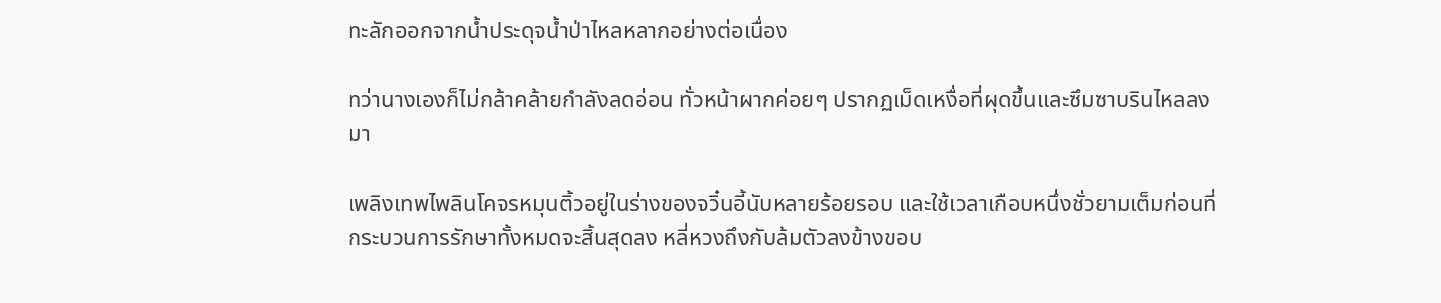ทะลักออกจากน้ำประดุจน้ำป่าไหลหลากอย่างต่อเนื่อง

ทว่านางเองก็ไม่กล้าคล้ายกำลังลดอ่อน ทั่วหน้าผากค่อยๆ ปรากฏเม็ดเหงื่อที่ผุดขึ้นและซึมซาบรินไหลลงมา

เพลิงเทพไพลินโคจรหมุนติ้วอยู่ในร่างของจวิ๋นอี้นับหลายร้อยรอบ และใช้เวลาเกือบหนึ่งชั่วยามเต็มก่อนที่กระบวนการรักษาทั้งหมดจะสิ้นสุดลง หลี่หวงถึงกับล้มตัวลงข้างขอบ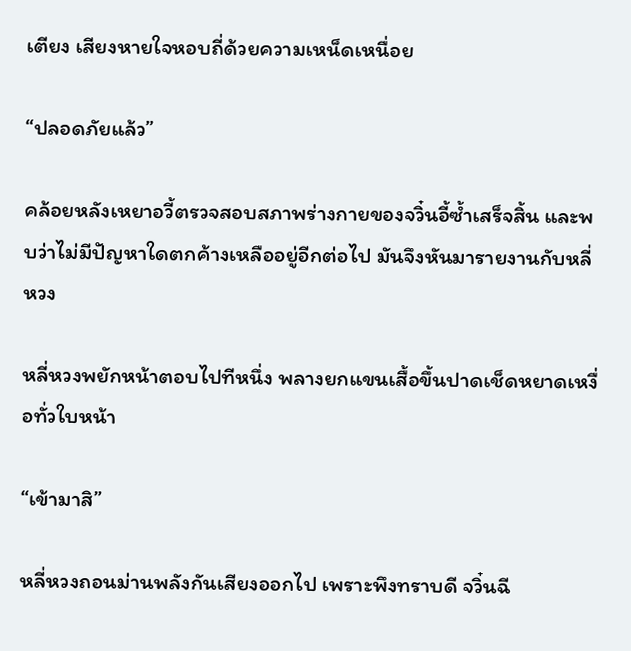เตียง เสียงหายใจหอบถี่ด้วยความเหน็ดเหนื่อย

“ปลอดภัยแล้ว”

คล้อยหลังเหยาอวี้ตรวจสอบสภาพร่างกายของจวิ๋นอี้ซ้ำเสร็จสิ้น และพบว่าไม่มีปัญหาใดตกค้างเหลืออยู่อีกต่อไป มันจึงหันมารายงานกับหลี่หวง

หลี่หวงพยักหน้าตอบไปทีหนึ่ง พลางยกแขนเสื้อขึ้นปาดเช็ดหยาดเหงื่อทั่วใบหน้า

“เข้ามาสิ”

หลี่หวงถอนม่านพลังกันเสียงออกไป เพราะพึงทราบดี จวิ๋นฉี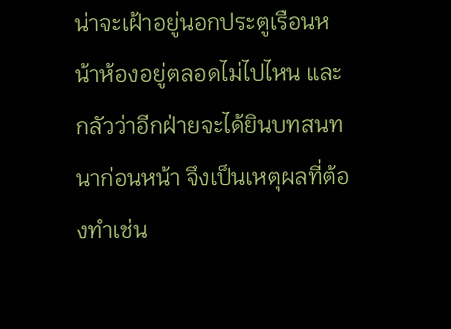น่าจะเฝ้าอยู่นอกประตูเรือนหน้าห้องอยู่ตลอดไม่ไปไหน และกลัวว่าอีกฝ่ายจะได้ยินบทสนทนาก่อนหน้า จึงเป็นเหตุผลที่ต้องทำเช่น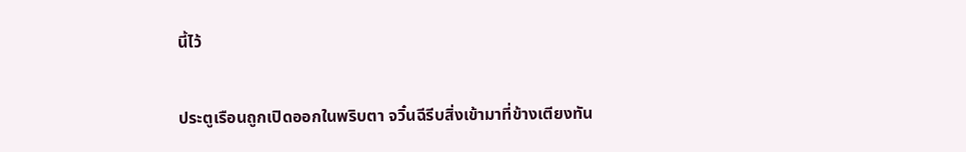นี้ไว้

ประตูเรือนถูกเปิดออกในพริบตา จวิ๋นฉีรีบสิ่งเข้ามาที่ข้างเตียงทัน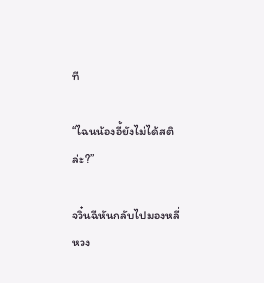ที

“ไฉนน้องอี้ยังไม่ได้สติล่ะ?”

จวิ๋นฉีหันกลับไปมองหลี่หวง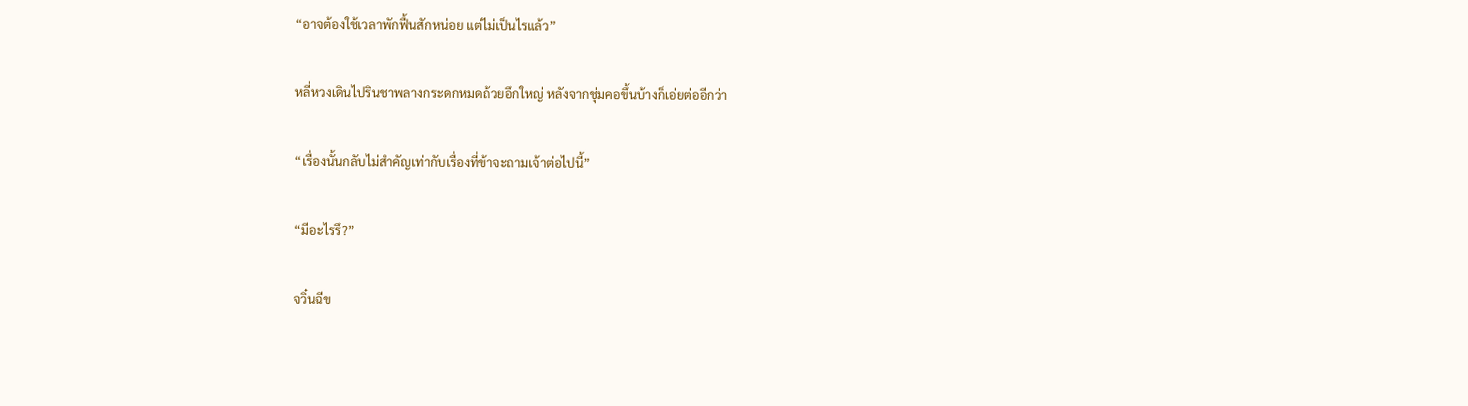“อาจต้องใช้เวลาพักฟื้นสักหน่อย แต่ไม่เป็นไรแล้ว”

หลี่หวงเดินไปรินชาพลางกระดกหมดถ้วยอึกใหญ่ หลังจากชุ่มคอขึ้นบ้างก็เอ่ยต่ออีกว่า

“เรื่องนั้นกลับไม่สำคัญเท่ากับเรื่องที่ข้าจะถามเจ้าต่อไปนี้”

“มีอะไรรึ?”

จวิ๋นฉีข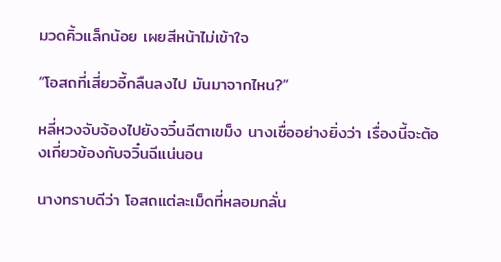มวดคิ้วแล็กน้อย เผยสีหน้าไม่เข้าใจ

“โอสถที่เสี่ยวอี้กลืนลงไป มันมาจากไหน?”

หลี่หวงจับจ้องไปยังจวิ๋นฉีตาเขม็ง นางเชื่ออย่างยิ่งว่า เรื่องนี้จะต้องเกี่ยวข้องกับจวิ๋นฉีแน่นอน

นางทราบดีว่า โอสถแต่ละเม็ดที่หลอมกลั่น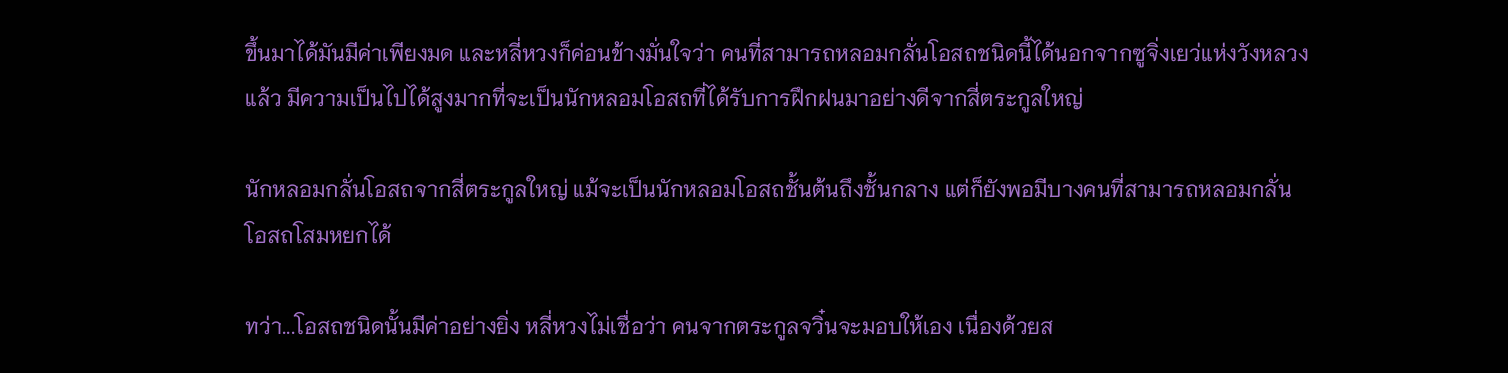ขึ้นมาได้มันมีค่าเพียงมด และหลี่หวงก็ค่อนข้างมั่นใจว่า คนที่สามารถหลอมกลั่นโอสถชนิดนี้ได้นอกจากซูจิ่งเยว่แห่งวังหลวงแล้ว มีความเป็นไปได้สูงมากที่จะเป็นนักหลอมโอสถที่ได้รับการฝึกฝนมาอย่างดีจากสี่ตระกูลใหญ่

นักหลอมกลั่นโอสถจากสี่ตระกูลใหญ่ แม้จะเป็นนักหลอมโอสถชั้นต้นถึงชั้นกลาง แต่ก็ยังพอมีบางคนที่สามารถหลอมกลั่นโอสถโสมหยกได้

ทว่า...โอสถชนิดนั้นมีค่าอย่างยิ่ง หลี่หวงไม่เชื่อว่า คนจากตระกูลจวิ๋นจะมอบให้เอง เนื่องด้วยส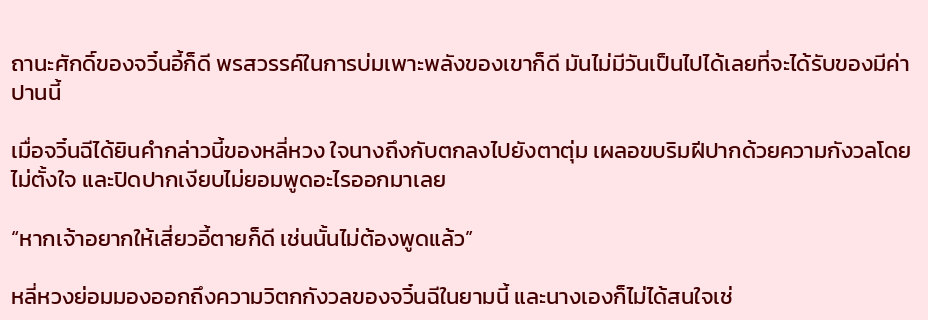ถานะศักดิ์ของจวิ๋นอี้ก็ดี พรสวรรค์ในการบ่มเพาะพลังของเขาก็ดี มันไม่มีวันเป็นไปได้เลยที่จะได้รับของมีค่าปานนี้

เมื่อจวิ๋นฉีได้ยินคำกล่าวนี้ของหลี่หวง ใจนางถึงกับตกลงไปยังตาตุ่ม เผลอขบริมฝีปากด้วยความกังวลโดยไม่ตั้งใจ และปิดปากเงียบไม่ยอมพูดอะไรออกมาเลย

“หากเจ้าอยากให้เสี่ยวอี้ตายก็ดี เช่นนั้นไม่ต้องพูดแล้ว”

หลี่หวงย่อมมองออกถึงความวิตกกังวลของจวิ๋นฉีในยามนี้ และนางเองก็ไม่ได้สนใจเช่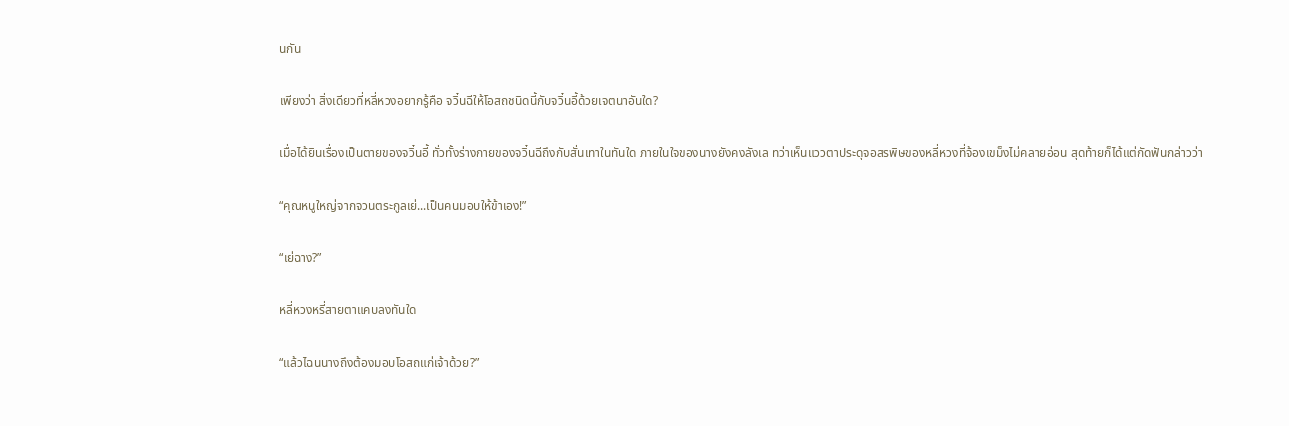นกัน

เพียงว่า สิ่งเดียวที่หลี่หวงอยากรู้คือ จวิ๋นฉีให้โอสถชนิดนี้กับจวิ๋นอี้ด้วยเจตนาอันใด?

เมื่อได้ยินเรื่องเป็นตายของจวิ๋นอี้ ทั่วทั้งร่างกายของจวิ๋นฉีถึงกับสั่นเทาในทันใด ภายในใจของนางยังคงลังเล ทว่าเห็นแววตาประดุจอสรพิษของหลี่หวงที่จ้องเขม็งไม่คลายอ่อน สุดท้ายก็ได้แต่กัดฟันกล่าวว่า

“คุณหนูใหญ่จากจวนตระกูลเย่...เป็นคนมอบให้ข้าเอง!”

“เย่ฉาง?”

หลี่หวงหรี่สายตาแคบลงทันใด

“แล้วไฉนนางถึงต้องมอบโอสถแก่เจ้าด้วย?”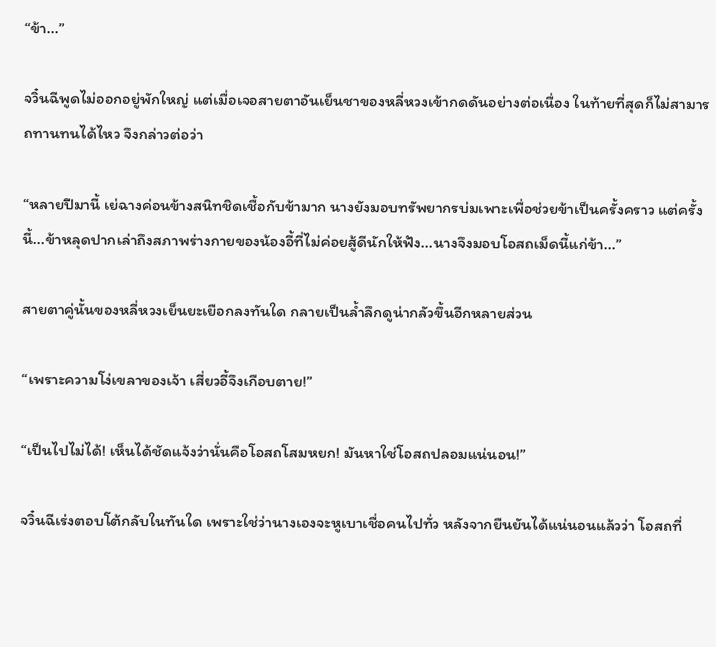“ข้า...”

จวิ๋นฉีพูดไม่ออกอยู่พักใหญ่ แต่เมื่อเจอสายตาอันเย็นชาของหลี่หวงเข้ากดดันอย่างต่อเนื่อง ในท้ายที่สุดก็ไม่สามารถทานทนได้ไหว จึงกล่าวต่อว่า

“หลายปีมานี้ เย่ฉางค่อนข้างสนิทชิดเชื้อกับข้ามาก นางยังมอบทรัพยากรบ่มเพาะเพื่อช่วยข้าเป็นครั้งคราว แต่ครั้งนี้...ข้าหลุดปากเล่าถึงสภาพร่างกายของน้องอี้ที่ไม่ค่อยสู้ดีนักให้ฟัง...นางจึงมอบโอสถเม็ดนี้แก่ข้า...”

สายตาคู่นั้นของหลี่หวงเย็นยะเยือกลงทันใด กลายเป็นล้ำลึกดูน่ากลัวขึ้นอีกหลายส่วน

“เพราะความโง่เขลาของเจ้า เสี่ยวอี้จึงเกือบตาย!”

“เป็นไปไม่ได้! เห็นได้ชัดแจ้งว่านั่นคือโอสถโสมหยก! มันหาใช่โอสถปลอมแน่นอน!”

จวิ๋นฉีเร่งตอบโต้กลับในทันใด เพราะใช่ว่านางเองจะหูเบาเชื่อคนไปทั่ว หลังจากยืนยันได้แน่นอนแล้วว่า โอสถที่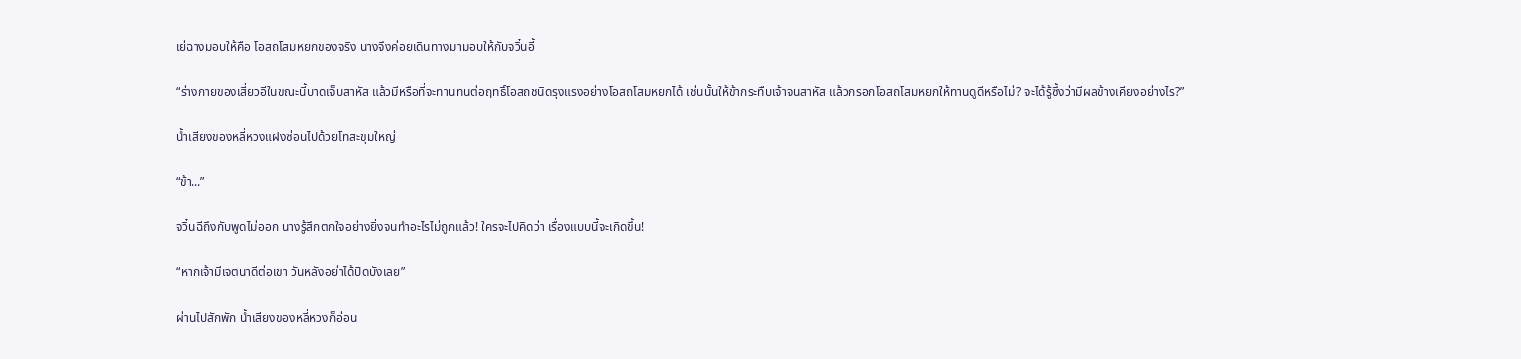เย่ฉางมอบให้คือ โอสถโสมหยกของจริง นางจึงค่อยเดินทางมามอบให้กับจวิ๋นอี้

“ร่างกายของเสี่ยวอีในขณะนี้บาดเจ็บสาหัส แล้วมีหรือที่จะทานทนต่อฤทธิ์โอสถชนิดรุงแรงอย่างโอสถโสมหยกได้ เช่นนั้นให้ข้ากระทืบเจ้าจนสาหัส แล้วกรอกโอสถโสมหยกให้ทานดูดีหรือไม่? จะได้รู้ซึ้งว่ามีผลข้างเคียงอย่างไร?”

น้ำเสียงของหลี่หวงแฝงซ่อนไปด้วยโทสะขุมใหญ่

“ข้า...”

จวิ๋นฉีถึงกับพูดไม่ออก นางรู้สึกตกใจอย่างยิ่งจนทำอะไรไม่ถูกแล้ว! ใครจะไปคิดว่า เรื่องแบบนี้จะเกิดขึ้น!

“หากเจ้ามีเจตนาดีต่อเขา วันหลังอย่าได้ปิดบังเลย”

ผ่านไปสักพัก น้ำเสียงของหลี่หวงก็อ่อน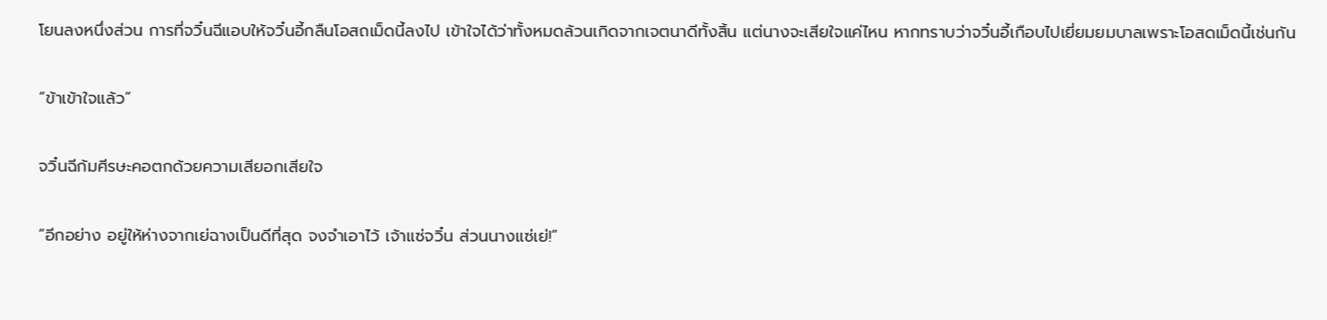โยนลงหนึ่งส่วน การที่จวิ๋นฉีแอบให้จวิ๋นอี้กลืนโอสถเม็ดนี้ลงไป เข้าใจได้ว่าทั้งหมดล้วนเกิดจากเจตนาดีทั้งสิ้น แต่นางจะเสียใจแค่ไหน หากทราบว่าจวิ๋นอี้เกือบไปเยี่ยมยมบาลเพราะโอสดเม็ดนี้เช่นกัน

“ข้าเข้าใจแล้ว”

จวิ๋นฉีก้มศีรษะคอตกด้วยความเสียอกเสียใจ

“อีกอย่าง อยู่ให้ห่างจากเย่ฉางเป็นดีที่สุด จงจำเอาไว้ เจ้าแซ่จวิ๋น ส่วนนางแซ่เย่!”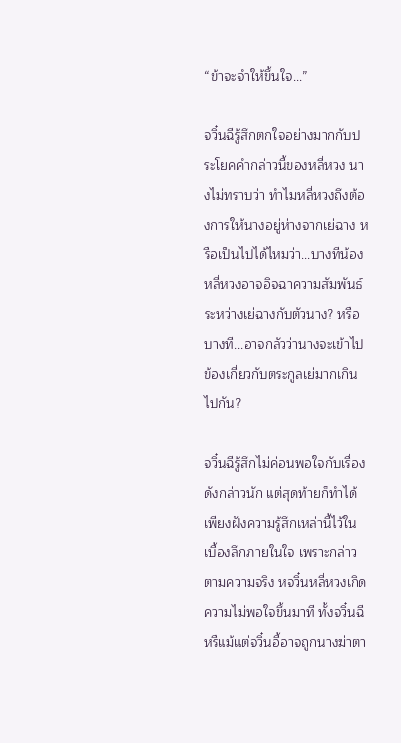“ข้าจะจำให้ขึ้นใจ...”

จวิ๋นฉีรู้สึกตกใจอย่างมากกับประโยคคำกล่าวนี้ของหลี่หวง นางไม่ทราบว่า ทำไมหลี่หวงถึงต้องการให้นางอยู่ห่างจากเย่ฉาง หรือเป็นไปได้ไหมว่า...บางทีน้องหลี่หวงอาจอิจฉาความสัมพันธ์ระหว่างเย่ฉางกับตัวนาง? หรือบางที...อาจกลัวว่านางจะเข้าไปข้องเกี่ยวกับตระกูลเย่มากเกินไปกัน?

จวิ๋นฉีรู้สึกไม่ค่อนพอใจกับเรื่องดังกล่าวนัก แต่สุดท้ายก็ทำได้เพียงฝังความรู้สึกเหล่านี้ไว้ในเบื้องลึกภายในใจ เพราะกล่าวตามความจริง หจวิ๋นหลี่หวงเกิดความไม่พอใจขึ้นมาที ทั้งจวิ๋นฉีหรืแม้แต่จวิ๋นอี้อาจถูกนางฆ่าตา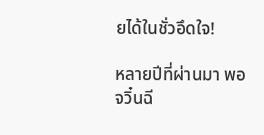ยได้ในชั่วอึดใจ!

หลายปีที่ผ่านมา พอจวิ๋นฉี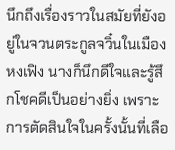นึกถึงเรื่องราวในสมัยที่ยังอยู่ในจวนตระกูลจวิ๋นในเมืองหงเฟิง นางก็นึกดีใจและรู้สึกโชคดีเป็นอย่างยิ่ง เพราะการตัดสินใจในครั้งนั้นที่เลือ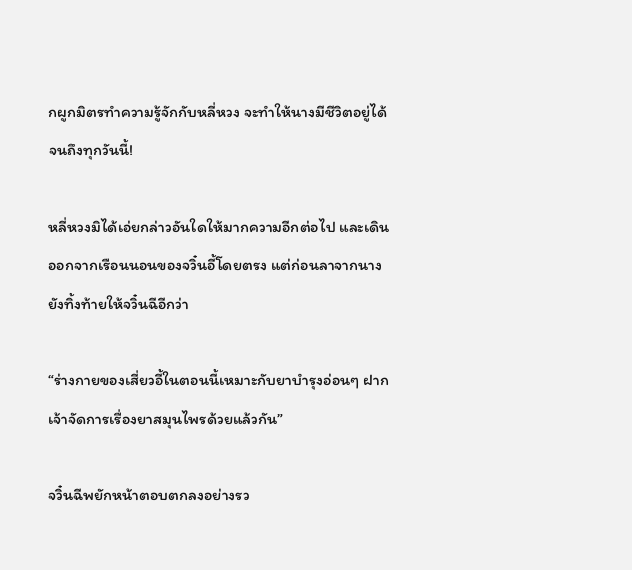กผูกมิตรทำความรู้จักกับหลี่หวง จะทำให้นางมีชีวิตอยู่ได้จนถึงทุกวันนี้!

หลี่หวงมิได้เอ่ยกล่าวอันใดให้มากความอีกต่อไป และเดินออกจากเรือนนอนของจวิ๋นอี้โดยตรง แต่ก่อนลาจากนางยังทิ้งท้ายให้จวิ๋นฉีอีกว่า

“ร่างกายของเสี่ยวอี้ในตอนนี้เหมาะกับยาบำรุงอ่อนๆ ฝากเจ้าจัดการเรื่องยาสมุนไพรด้วยแล้วกัน”

จวิ๋นฉีพยักหน้าตอบตกลงอย่างรว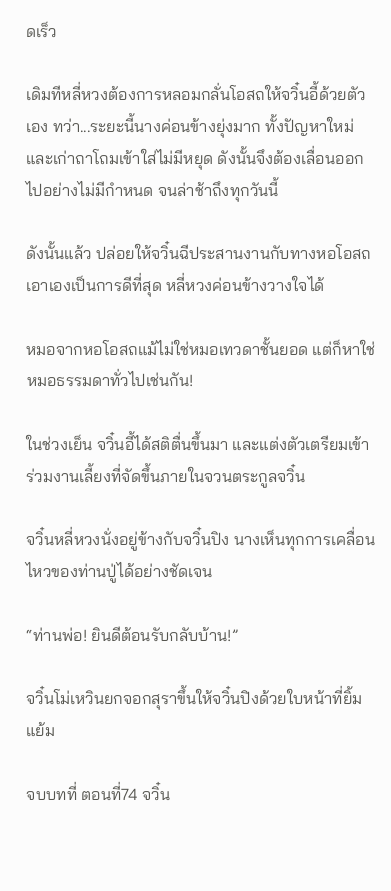ดเร็ว

เดิมทีหลี่หวงต้องการหลอมกลั่นโอสถให้จวิ๋นอี้ด้วยตัวเอง ทว่า...ระยะนี้นางค่อนข้างยุ่งมาก ทั้งปัญหาใหม่และเก่าถาโถมเข้าใส่ไม่มีหยุด ดังนั้นจึงต้องเลื่อนออกไปอย่างไม่มีกำหนด จนล่าช้าถึงทุกวันนี้

ดังนั้นแล้ว ปล่อยให้จวิ๋นฉีประสานงานกับทางหอโอสถเอาเองเป็นการดีที่สุด หลี่หวงค่อนข้างวางใจได้

หมอจากหอโอสถแม้ไม่ใช่หมอเทวดาชั้นยอด แต่ก็หาใช่หมอธรรมดาทั่วไปเช่นกัน!

ในช่วงเย็น จวิ๋นอี้ได้สติตื่นขึ้นมา และแต่งตัวเตรียมเข้าร่วมงานเลี้ยงที่จัดขึ้นภายในจวนตระกูลจวิ๋น

จวิ๋นหลี่หวงนั่งอยู่ข้างกับจวิ๋นปิง นางเห็นทุกการเคลื่อนไหวของท่านปู่ได้อย่างชัดเจน

“ท่านพ่อ! ยินดีต้อนรับกลับบ้าน!”

จวิ๋นโม่เหวินยกจอกสุราขึ้นให้จวิ๋นปิงด้วยใบหน้าที่ยิ้มแย้ม

จบบทที่ ตอนที่74 จวิ๋น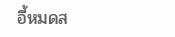อี้หมดส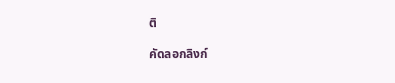ติ

คัดลอกลิงก์